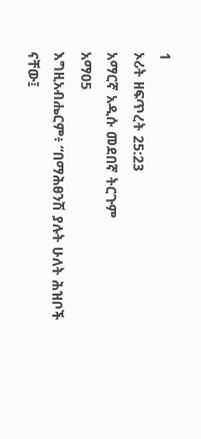1
ኦሪት ዘፍጥረት 25:23
አማርኛ አዲሱ መደበኛ ትርጉም
አማ05
እግዚአብሔርም፥ “በማሕፀንሽ ያሉት ሁለት ሕዝቦች ናቸው፤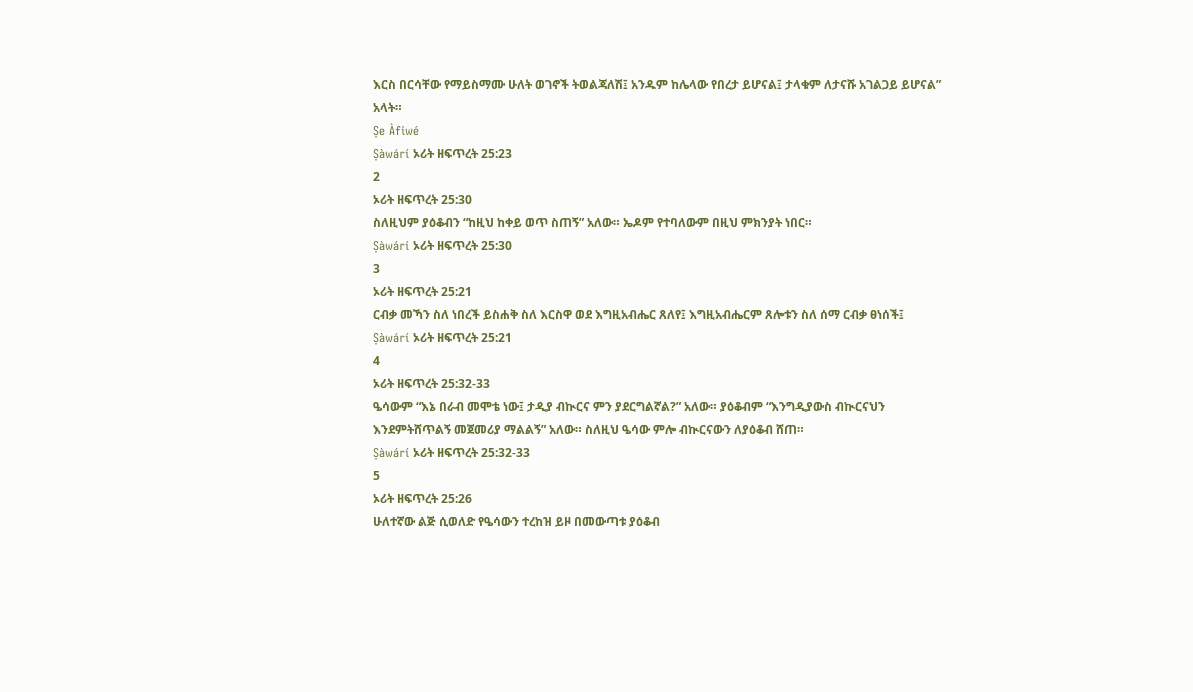እርስ በርሳቸው የማይስማሙ ሁለት ወገኖች ትወልጃለሽ፤ አንዱም ከሌላው የበረታ ይሆናል፤ ታላቁም ለታናሹ አገልጋይ ይሆናል” አላት።
Ṣe Àfiwé
Ṣàwárí ኦሪት ዘፍጥረት 25:23
2
ኦሪት ዘፍጥረት 25:30
ስለዚህም ያዕቆብን “ከዚህ ከቀይ ወጥ ስጠኝ” አለው። ኤዶም የተባለውም በዚህ ምክንያት ነበር።
Ṣàwárí ኦሪት ዘፍጥረት 25:30
3
ኦሪት ዘፍጥረት 25:21
ርብቃ መኻን ስለ ነበረች ይስሐቅ ስለ እርስዋ ወደ እግዚአብሔር ጸለየ፤ እግዚአብሔርም ጸሎቱን ስለ ሰማ ርብቃ ፀነሰች፤
Ṣàwárí ኦሪት ዘፍጥረት 25:21
4
ኦሪት ዘፍጥረት 25:32-33
ዔሳውም “እኔ በራብ መሞቴ ነው፤ ታዲያ ብኲርና ምን ያደርግልኛል?” አለው። ያዕቆብም “እንግዲያውስ ብኲርናህን እንደምትሸጥልኝ መጀመሪያ ማልልኝ” አለው። ስለዚህ ዔሳው ምሎ ብኲርናውን ለያዕቆብ ሸጠ።
Ṣàwárí ኦሪት ዘፍጥረት 25:32-33
5
ኦሪት ዘፍጥረት 25:26
ሁለተኛው ልጅ ሲወለድ የዔሳውን ተረከዝ ይዞ በመውጣቱ ያዕቆብ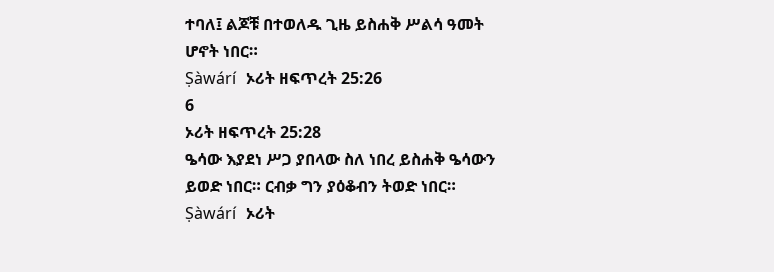ተባለ፤ ልጆቹ በተወለዱ ጊዜ ይስሐቅ ሥልሳ ዓመት ሆኖት ነበር።
Ṣàwárí ኦሪት ዘፍጥረት 25:26
6
ኦሪት ዘፍጥረት 25:28
ዔሳው እያደነ ሥጋ ያበላው ስለ ነበረ ይስሐቅ ዔሳውን ይወድ ነበር። ርብቃ ግን ያዕቆብን ትወድ ነበር።
Ṣàwárí ኦሪት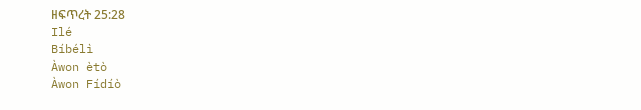ዘፍጥረት 25:28
Ilé
Bíbélì
Àwon ètò
Àwon Fídíò